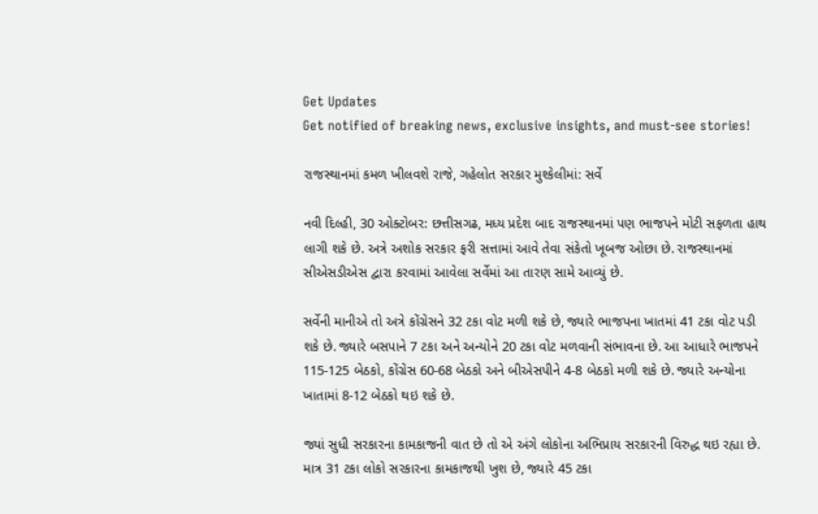Get Updates
Get notified of breaking news, exclusive insights, and must-see stories!

રાજસ્થાનમાં કમળ ખીલવશે રાજે, ગહેલોત સરકાર મુશ્કેલીમાં: સર્વે

નવી દિલ્હી, 30 ઓક્ટોબર: છત્તીસગઢ, મધ્ય પ્રદેશ બાદ રાજસ્થાનમાં પણ ભાજપને મોટી સફળતા હાથ લાગી શકે છે. અત્રે અશોક સરકાર ફરી સત્તામાં આવે તેવા સંકેતો ખૂબજ ઓછા છે. રાજસ્થાનમાં સીએસડીએસ દ્વારા કરવામાં આવેલા સર્વેમાં આ તારણ સામે આવ્યું છે.

સર્વેની માનીએ તો અત્રે કોંગ્રેસને 32 ટકા વોટ મળી શકે છે, જ્યારે ભાજપના ખાતમાં 41 ટકા વોટ પડી શકે છે. જ્યારે બસપાને 7 ટકા અને અન્યોને 20 ટકા વોટ મળવાની સંભાવના છે. આ આધારે ભાજપને 115-125 બેઠકો, કોંગ્રેસ 60-68 બેઠકો અને બીએસપીને 4-8 બેઠકો મળી શકે છે. જ્યારે અન્યોના ખાતામાં 8-12 બેઠકો થઇ શકે છે.

જ્યાં સુધી સરકારના કામકાજની વાત છે તો એ અંગે લોકોના અભિપ્રાય સરકારની વિરુદ્ધ થઇ રહ્યા છે. માત્ર 31 ટકા લોકો સરકારના કામકાજથી ખુશ છે, જ્યારે 45 ટકા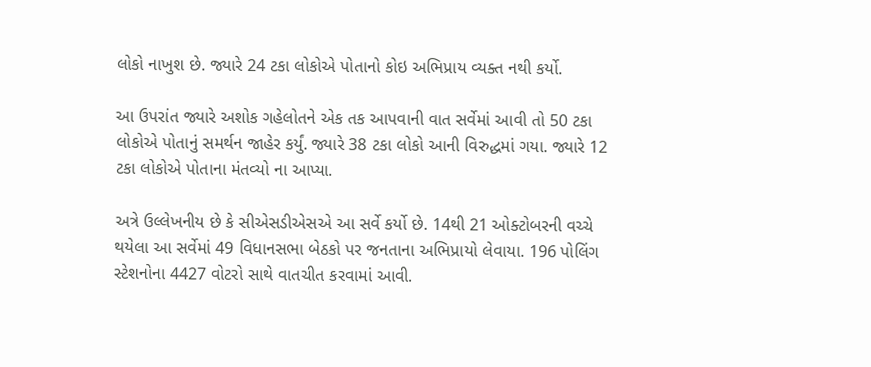લોકો નાખુશ છે. જ્યારે 24 ટકા લોકોએ પોતાનો કોઇ અભિપ્રાય વ્યક્ત નથી કર્યો.

આ ઉપરાંત જ્યારે અશોક ગહેલોતને એક તક આપવાની વાત સર્વેમાં આવી તો 50 ટકા લોકોએ પોતાનું સમર્થન જાહેર કર્યું. જ્યારે 38 ટકા લોકો આની વિરુદ્ધમાં ગયા. જ્યારે 12 ટકા લોકોએ પોતાના મંતવ્યો ના આપ્યા.

અત્રે ઉલ્લેખનીય છે કે સીએસડીએસએ આ સર્વે કર્યો છે. 14થી 21 ઓક્ટોબરની વચ્ચે થયેલા આ સર્વેમાં 49 વિધાનસભા બેઠકો પર જનતાના અભિપ્રાયો લેવાયા. 196 પોલિંગ સ્ટેશનોના 4427 વોટરો સાથે વાતચીત કરવામાં આવી.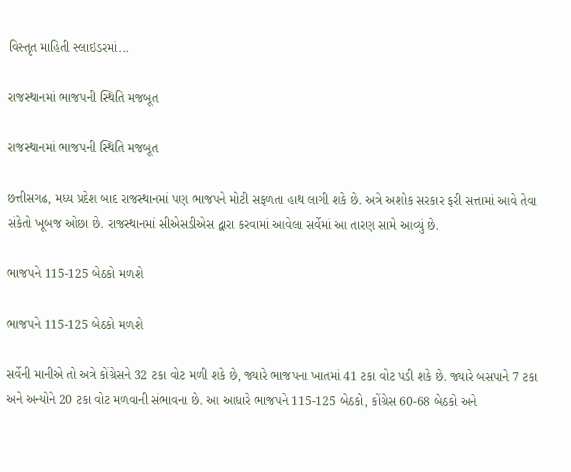વિસ્તૃત માહિતી સ્લાઇડરમાં...

રાજસ્થાનમાં ભાજપની સ્થિતિ મજબૂત

રાજસ્થાનમાં ભાજપની સ્થિતિ મજબૂત

છત્તીસગઢ, મધ્ય પ્રદેશ બાદ રાજસ્થાનમાં પણ ભાજપને મોટી સફળતા હાથ લાગી શકે છે. અત્રે અશોક સરકાર ફરી સત્તામાં આવે તેવા સંકેતો ખૂબજ ઓછા છે. રાજસ્થાનમાં સીએસડીએસ દ્વારા કરવામાં આવેલા સર્વેમાં આ તારણ સામે આવ્યું છે.

ભાજપને 115-125 બેઠકો મળશે

ભાજપને 115-125 બેઠકો મળશે

સર્વેની માનીએ તો અત્રે કોંગ્રેસને 32 ટકા વોટ મળી શકે છે, જ્યારે ભાજપના ખાતમાં 41 ટકા વોટ પડી શકે છે. જ્યારે બસપાને 7 ટકા અને અન્યોને 20 ટકા વોટ મળવાની સંભાવના છે. આ આધારે ભાજપને 115-125 બેઠકો, કોંગ્રેસ 60-68 બેઠકો અને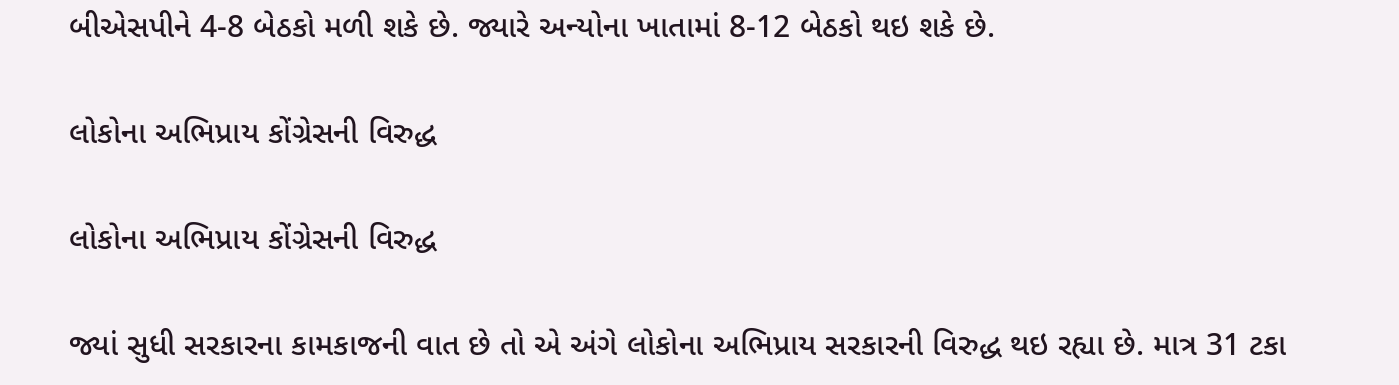બીએસપીને 4-8 બેઠકો મળી શકે છે. જ્યારે અન્યોના ખાતામાં 8-12 બેઠકો થઇ શકે છે.

લોકોના અભિપ્રાય કોંગ્રેસની વિરુદ્ધ

લોકોના અભિપ્રાય કોંગ્રેસની વિરુદ્ધ

જ્યાં સુધી સરકારના કામકાજની વાત છે તો એ અંગે લોકોના અભિપ્રાય સરકારની વિરુદ્ધ થઇ રહ્યા છે. માત્ર 31 ટકા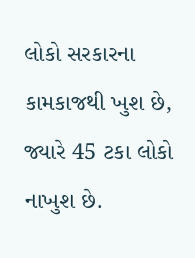લોકો સરકારના કામકાજથી ખુશ છે, જ્યારે 45 ટકા લોકો નાખુશ છે.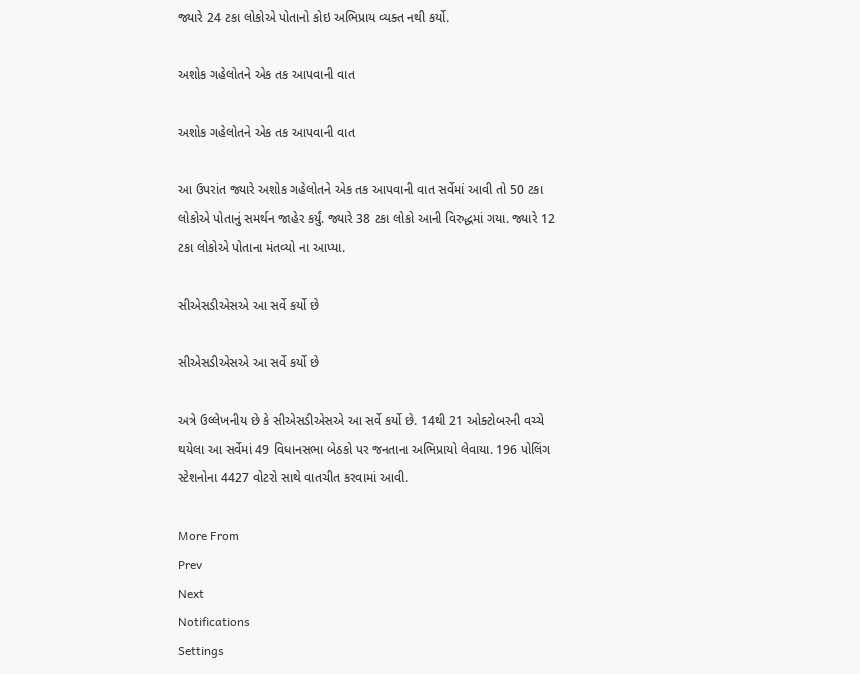જ્યારે 24 ટકા લોકોએ પોતાનો કોઇ અભિપ્રાય વ્યક્ત નથી કર્યો.

અશોક ગહેલોતને એક તક આપવાની વાત

અશોક ગહેલોતને એક તક આપવાની વાત

આ ઉપરાંત જ્યારે અશોક ગહેલોતને એક તક આપવાની વાત સર્વેમાં આવી તો 50 ટકા લોકોએ પોતાનું સમર્થન જાહેર કર્યું. જ્યારે 38 ટકા લોકો આની વિરુદ્ધમાં ગયા. જ્યારે 12 ટકા લોકોએ પોતાના મંતવ્યો ના આપ્યા.

સીએસડીએસએ આ સર્વે કર્યો છે

સીએસડીએસએ આ સર્વે કર્યો છે

અત્રે ઉલ્લેખનીય છે કે સીએસડીએસએ આ સર્વે કર્યો છે. 14થી 21 ઓક્ટોબરની વચ્ચે થયેલા આ સર્વેમાં 49 વિધાનસભા બેઠકો પર જનતાના અભિપ્રાયો લેવાયા. 196 પોલિંગ સ્ટેશનોના 4427 વોટરો સાથે વાતચીત કરવામાં આવી.

More From
Prev
Next
Notifications
Settings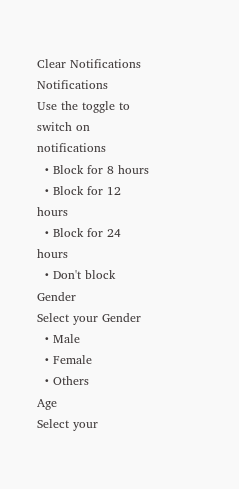Clear Notifications
Notifications
Use the toggle to switch on notifications
  • Block for 8 hours
  • Block for 12 hours
  • Block for 24 hours
  • Don't block
Gender
Select your Gender
  • Male
  • Female
  • Others
Age
Select your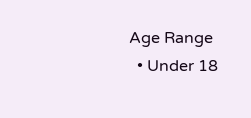Age Range
  • Under 18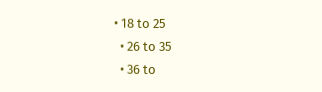• 18 to 25
  • 26 to 35
  • 36 to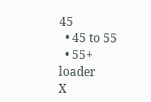45
  • 45 to 55
  • 55+
loader
X